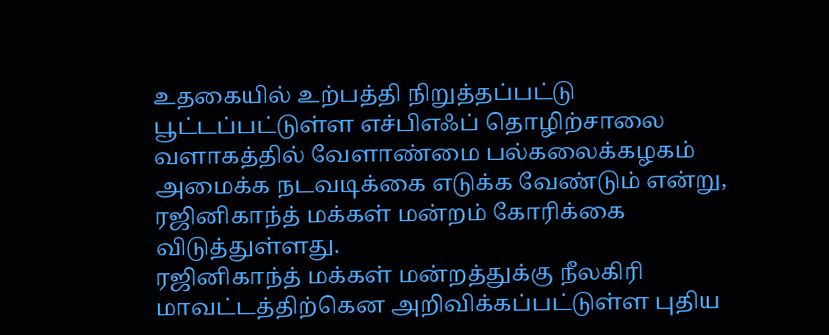உதகையில் உற்பத்தி நிறுத்தப்பட்டு பூட்டப்பட்டுள்ள எச்பிஎஃப் தொழிற்சாலை வளாகத்தில் வேளாண்மை பல்கலைக்கழகம் அமைக்க நடவடிக்கை எடுக்க வேண்டும் என்று, ரஜினிகாந்த் மக்கள் மன்றம் கோரிக்கை விடுத்துள்ளது.
ரஜினிகாந்த் மக்கள் மன்றத்துக்கு நீலகிரி மாவட்டத்திற்கென அறிவிக்கப்பட்டுள்ள புதிய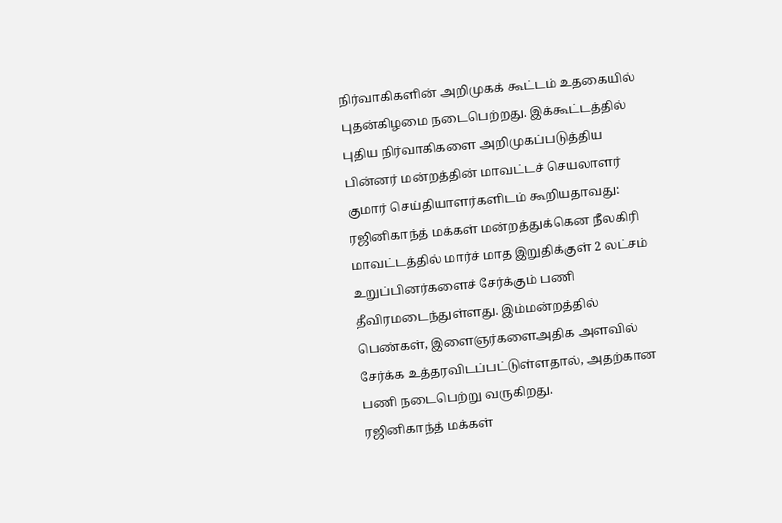நிர்வாகிகளின் அறிமுகக் கூட்டம் உதகையில் புதன்கிழமை நடைபெற்றது. இக்கூட்டத்தில் புதிய நிர்வாகிகளை அறிமுகப்படுத்திய பின்னர் மன்றத்தின் மாவட்டச் செயலாளர் குமார் செய்தியாளர்களிடம் கூறியதாவது:
ரஜினிகாந்த் மக்கள் மன்றத்துக்கென நீலகிரி மாவட்டத்தில் மார்ச் மாத இறுதிக்குள் 2 லட்சம் உறுப்பினர்களைச் சேர்க்கும் பணி தீவிரமடைந்துள்ளது. இம்மன்றத்தில் பெண்கள், இளைஞர்களைஅதிக அளவில் சேர்க்க உத்தரவிடப்பட்டுள்ளதால், அதற்கான பணி நடைபெற்று வருகிறது.
ரஜினிகாந்த் மக்கள்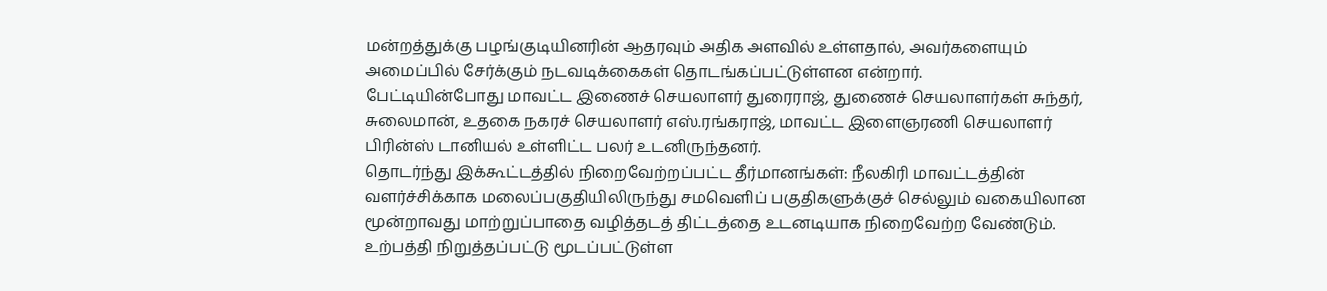மன்றத்துக்கு பழங்குடியினரின் ஆதரவும் அதிக அளவில் உள்ளதால், அவர்களையும் அமைப்பில் சேர்க்கும் நடவடிக்கைகள் தொடங்கப்பட்டுள்ளன என்றார்.
பேட்டியின்போது மாவட்ட இணைச் செயலாளர் துரைராஜ், துணைச் செயலாளர்கள் சுந்தர், சுலைமான், உதகை நகரச் செயலாளர் எஸ்.ரங்கராஜ், மாவட்ட இளைஞரணி செயலாளர் பிரின்ஸ் டானியல் உள்ளிட்ட பலர் உடனிருந்தனர்.
தொடர்ந்து இக்கூட்டத்தில் நிறைவேற்றப்பட்ட தீர்மானங்கள்: நீலகிரி மாவட்டத்தின் வளர்ச்சிக்காக மலைப்பகுதியிலிருந்து சமவெளிப் பகுதிகளுக்குச் செல்லும் வகையிலான மூன்றாவது மாற்றுப்பாதை வழித்தடத் திட்டத்தை உடனடியாக நிறைவேற்ற வேண்டும்.
உற்பத்தி நிறுத்தப்பட்டு மூடப்பட்டுள்ள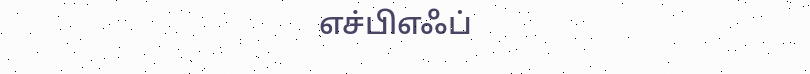எச்பிஎஃப்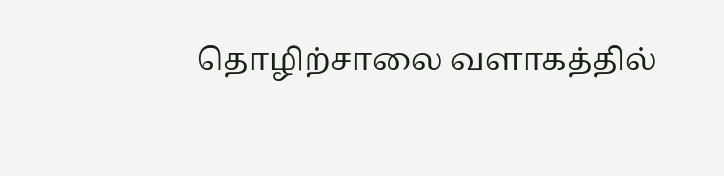தொழிற்சாலை வளாகத்தில்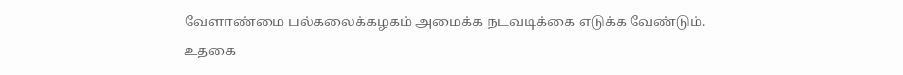வேளாண்மை பல்கலைக்கழகம் அமைக்க நடவடிக்கை எடுக்க வேண்டும்.
உதகை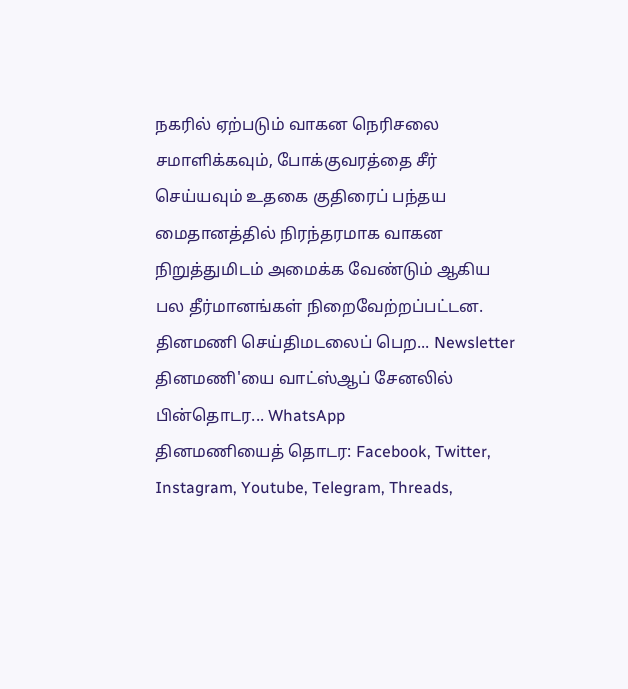நகரில் ஏற்படும் வாகன நெரிசலை சமாளிக்கவும், போக்குவரத்தை சீர் செய்யவும் உதகை குதிரைப் பந்தய மைதானத்தில் நிரந்தரமாக வாகன நிறுத்துமிடம் அமைக்க வேண்டும் ஆகிய பல தீர்மானங்கள் நிறைவேற்றப்பட்டன.
தினமணி செய்திமடலைப் பெற... Newsletter
தினமணி'யை வாட்ஸ்ஆப் சேனலில் பின்தொடர... WhatsApp
தினமணியைத் தொடர: Facebook, Twitter, Instagram, Youtube, Telegram, Threads,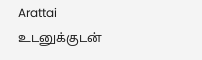Arattai
உடனுக்குடன்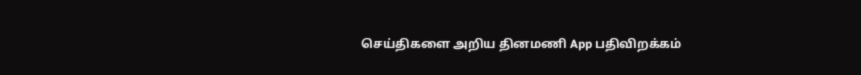செய்திகளை அறிய தினமணி App பதிவிறக்கம்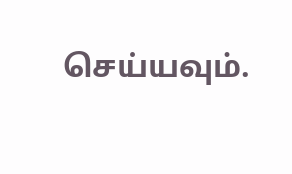செய்யவும்.